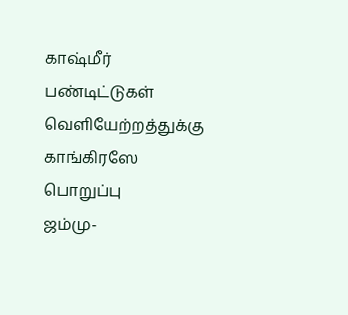காஷ்மீர் பண்டிட்டுகள் வெளியேற்றத்துக்கு காங்கிரஸே பொறுப்பு
ஜம்மு-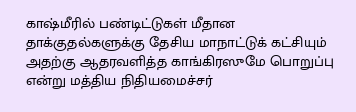காஷ்மீரில் பண்டிட்டுகள் மீதான தாக்குதல்களுக்கு தேசிய மாநாட்டுக் கட்சியும் அதற்கு ஆதரவளித்த காங்கிரஸுமே பொறுப்பு என்று மத்திய நிதியமைச்சர்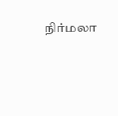நிர்மலா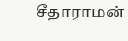சீதாராமன்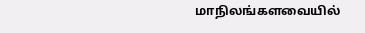மாநிலங்களவையில்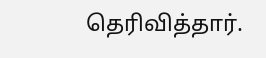தெரிவித்தார்.